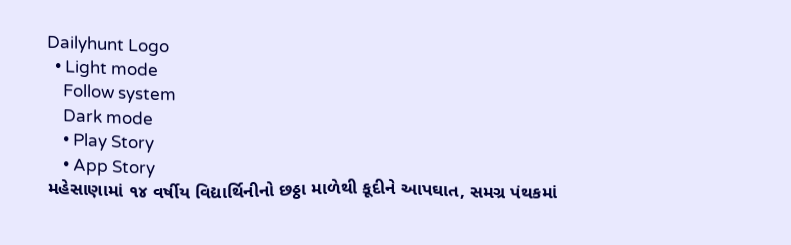Dailyhunt Logo
  • Light mode
    Follow system
    Dark mode
    • Play Story
    • App Story
મહેસાણામાં ૧૪ વર્ષીય વિદ્યાર્થિનીનો છઠ્ઠા માળેથી કૂદીને આપઘાત, સમગ્ર પંથકમાં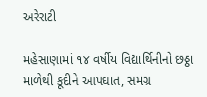અરેરાટી

મહેસાણામાં ૧૪ વર્ષીય વિદ્યાર્થિનીનો છઠ્ઠા માળેથી કૂદીને આપઘાત, સમગ્ર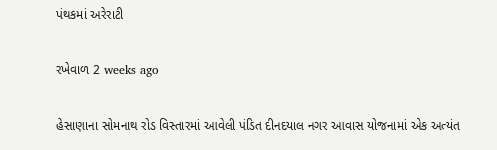પંથકમાં અરેરાટી

રખેવાળ 2 weeks ago

હેસાણાના સોમનાથ રોડ વિસ્તારમાં આવેલી પંડિત દીનદયાલ નગર આવાસ યોજનામાં એક અત્યંત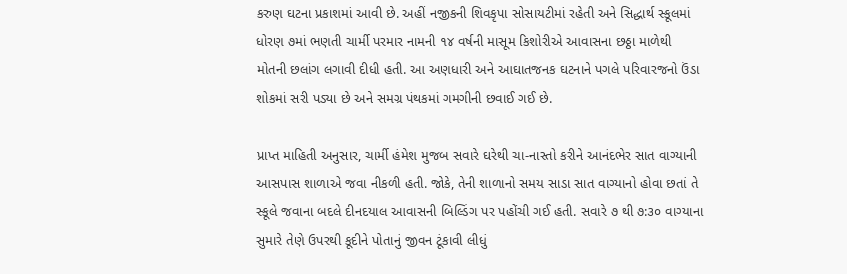કરુણ ઘટના પ્રકાશમાં આવી છે. અહીં નજીકની શિવકૃપા સોસાયટીમાં રહેતી અને સિદ્ધાર્થ સ્કૂલમાં ધોરણ ૭માં ભણતી ચાર્મી પરમાર નામની ૧૪ વર્ષની માસૂમ કિશોરીએ આવાસના છઠ્ઠા માળેથી મોતની છલાંગ લગાવી દીધી હતી. આ અણધારી અને આઘાતજનક ઘટનાને પગલે પરિવારજનો ઉંડા શોકમાં સરી પડ્યા છે અને સમગ્ર પંથકમાં ગમગીની છવાઈ ગઈ છે.

પ્રાપ્ત માહિતી અનુસાર, ચાર્મી હંમેશ મુજબ સવારે ઘરેથી ચા-નાસ્તો કરીને આનંદભેર સાત વાગ્યાની આસપાસ શાળાએ જવા નીકળી હતી. જોકે, તેની શાળાનો સમય સાડા સાત વાગ્યાનો હોવા છતાં તે સ્કૂલે જવાના બદલે દીનદયાલ આવાસની બિલ્ડિંગ પર પહોંચી ગઈ હતી. સવારે ૭ થી ૭:૩૦ વાગ્યાના સુમારે તેણે ઉપરથી કૂદીને પોતાનું જીવન ટૂંકાવી લીધું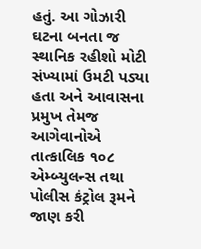હતું. આ ગોઝારી ઘટના બનતા જ સ્થાનિક રહીશો મોટી સંખ્યામાં ઉમટી પડ્યા હતા અને આવાસના પ્રમુખ તેમજ આગેવાનોએ તાત્કાલિક ૧૦૮ એમ્બ્યુલન્સ તથા પોલીસ કંટ્રોલ રૂમને જાણ કરી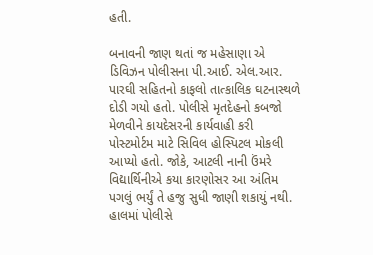હતી.

બનાવની જાણ થતાં જ મહેસાણા એ ડિવિઝન પોલીસના પી.આઈ. એલ.આર. પારઘી સહિતનો કાફલો તાત્કાલિક ઘટનાસ્થળે દોડી ગયો હતો. પોલીસે મૃતદેહનો કબજો મેળવીને કાયદેસરની કાર્યવાહી કરી પોસ્ટમોર્ટમ માટે સિવિલ હોસ્પિટલ મોકલી આપ્યો હતો. જોકે, આટલી નાની ઉંમરે વિદ્યાર્થિનીએ કયા કારણોસર આ અંતિમ પગલું ભર્યું તે હજુ સુધી જાણી શકાયું નથી. હાલમાં પોલીસે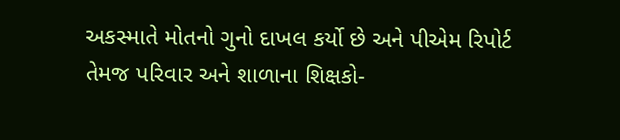અકસ્માતે મોતનો ગુનો દાખલ કર્યો છે અને પીએમ રિપોર્ટ તેમજ પરિવાર અને શાળાના શિક્ષકો-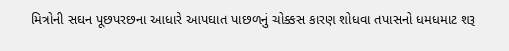મિત્રોની સઘન પૂછપરછના આધારે આપઘાત પાછળનું ચોક્કસ કારણ શોધવા તપાસનો ધમધમાટ શરૂ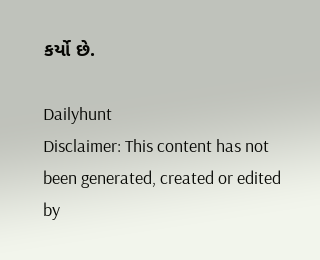કર્યો છે.

Dailyhunt
Disclaimer: This content has not been generated, created or edited by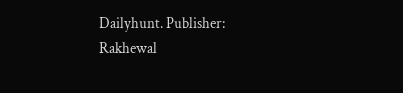Dailyhunt. Publisher: Rakhewal